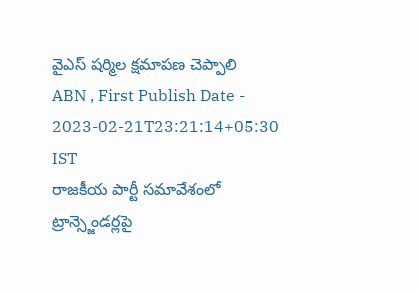వైఎస్ షర్మిల క్షమాపణ చెప్పాలి
ABN , First Publish Date - 2023-02-21T23:21:14+05:30 IST
రాజకీయ పార్టీ సమావేశంలో ట్రాన్స్జెండర్లపై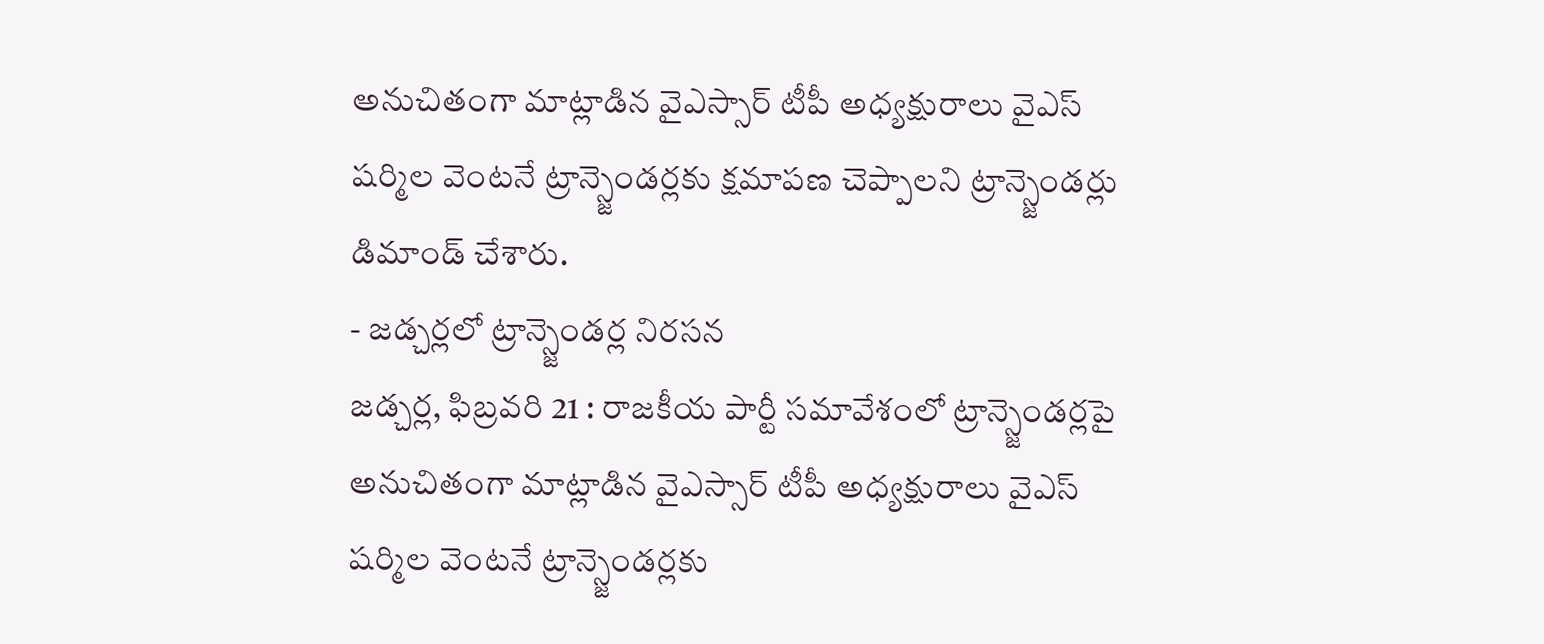అనుచితంగా మాట్లాడిన వైఎస్సార్ టీపీ అధ్యక్షురాలు వైఎస్ షర్మిల వెంటనే ట్రాన్స్జెండర్లకు క్షమాపణ చెప్పాలని ట్రాన్స్జెండర్లు డిమాండ్ చేశారు.
- జడ్చర్లలో ట్రాన్స్జెండర్ల నిరసన
జడ్చర్ల, ఫిబ్రవరి 21 : రాజకీయ పార్టీ సమావేశంలో ట్రాన్స్జెండర్లపై అనుచితంగా మాట్లాడిన వైఎస్సార్ టీపీ అధ్యక్షురాలు వైఎస్ షర్మిల వెంటనే ట్రాన్స్జెండర్లకు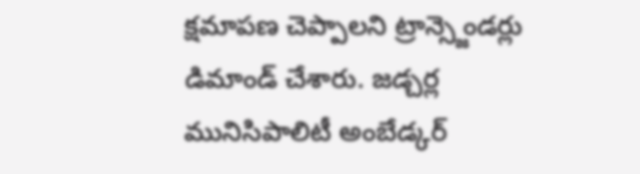క్షమాపణ చెప్పాలని ట్రాన్స్జెండర్లు డిమాండ్ చేశారు. జడ్చర్ల మునిసిపాలిటీ అంబేడ్కర్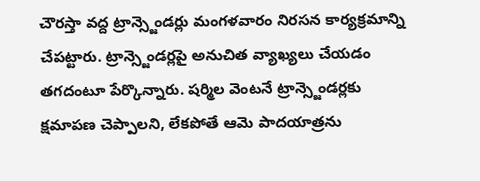చౌరస్తా వద్ద ట్రాన్స్జెండర్లు మంగళవారం నిరసన కార్యక్రమాన్ని చేపట్టారు. ట్రాన్స్జెండర్లపై అనుచిత వ్యాఖ్యలు చేయడం తగదంటూ పేర్కొన్నారు. షర్మిల వెంటనే ట్రాన్స్జెండర్లకు క్షమాపణ చెప్పాలని, లేకపోతే ఆమె పాదయాత్రను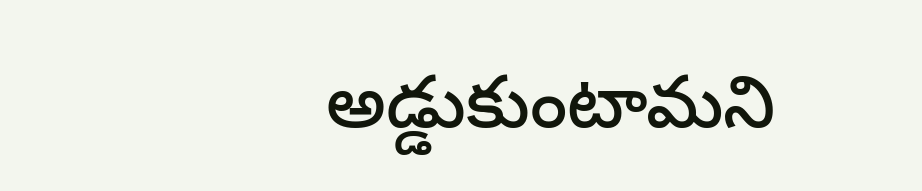అడ్డుకుంటామని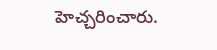హెచ్చరించారు.